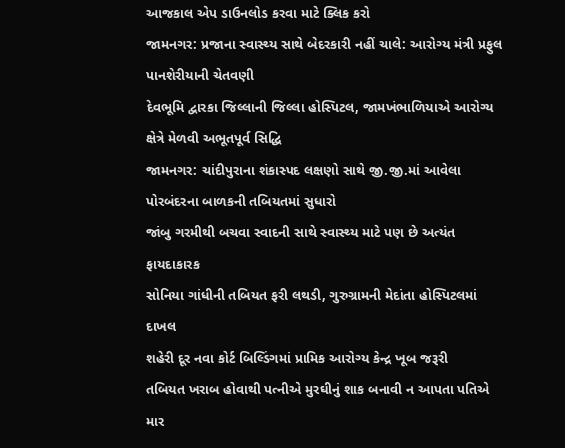આજકાલ એપ ડાઉનલોડ કરવા માટે ક્લિક કરો
જામનગર: પ્રજાના સ્વાસ્થ્ય સાથે બેદરકારી નહીં ચાલે: આરોગ્ય મંત્રી પ્રફુલ પાનશેરીયાની ચેતવણી
દેવભૂમિ દ્વારકા જિલ્લાની જિલ્લા હોસ્પિટલ, જામખંભાળિયાએ આરોગ્ય ક્ષેત્રે મેળવી અભૂતપૂર્વ સિદ્ધિ
જામનગર: ચાંદીપુરાના શંકાસ્પદ લક્ષણો સાથે જી.જી.માં આવેલા પોરબંદરના બાળકની તબિયતમાં સુધારો
જાંબુ ગરમીથી બચવા સ્વાદની સાથે સ્વાસ્થ્ય માટે પણ છે અત્યંત ફાયદાકારક
સોનિયા ગાંધીની તબિયત ફરી લથડી, ગુરુગ્રામની મેદાંતા હોસ્પિટલમાં દાખલ
શહેરી દૂર નવા કોર્ટ બિલ્ડિંગમાં પ્રામિક આરોગ્ય કેન્દ્ર ખૂબ જરૂરી
તબિયત ખરાબ હોવાથી પત્નીએ મુરઘીનું શાક બનાવી ન આપતા પતિએ માર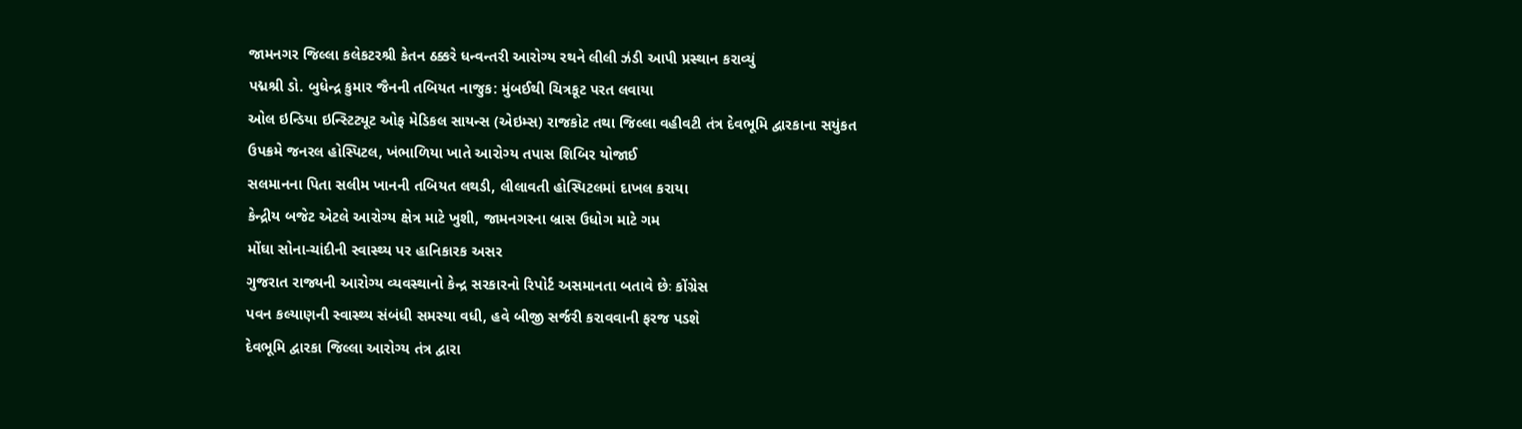જામનગર જિલ્લા કલેકટરશ્રી કેતન ઠક્કરે ધન્વન્તરી આરોગ્ય રથને લીલી ઝંડી આપી પ્રસ્થાન કરાવ્યું
પદ્મશ્રી ડો. બુધેન્દ્ર કુમાર જૈનની તબિયત નાજુક: મુંબઈથી ચિત્રકૂટ પરત લવાયા
ઓલ ઇન્ડિયા ઇન્સ્ટિટ્યૂટ ઓફ મેડિકલ સાયન્સ (એઇમ્સ) રાજકોટ તથા જિલ્લા વહીવટી તંત્ર દેવભૂમિ દ્વારકાના સયુંકત ઉપક્રમે જનરલ હોસ્પિટલ, ખંભાળિયા ખાતે આરોગ્ય તપાસ શિબિર યોજાઈ
સલમાનના પિતા સલીમ ખાનની તબિયત લથડી, લીલાવતી હોસ્પિટલમાં દાખલ કરાયા
કેન્દ્રીય બજેટ એટલે આરોગ્ય ક્ષેત્ર માટે ખુશી, જામનગરના બ્રાસ ઉધોગ માટે ગમ
મોંઘા સોના-ચાંદીની સ્વાસ્થ્ય પર હાનિકારક અસર
ગુજરાત રાજ્યની આરોગ્ય વ્યવસ્થાનો કેન્દ્ર સરકારનો રિપોર્ટ અસમાનતા બતાવે છેઃ કોંગ્રેસ
પવન કલ્યાણની સ્વાસ્થ્ય સંબંધી સમસ્યા વધી, હવે બીજી સર્જરી કરાવવાની ફરજ પડશે
દેવભૂમિ દ્વારકા જિલ્લા આરોગ્ય તંત્ર દ્વારા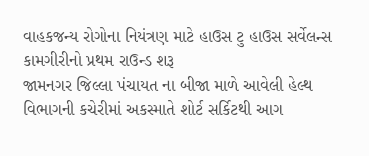વાહકજન્ય રોગોના નિયંત્રણ માટે હાઉસ ટુ હાઉસ સર્વેલન્સ કામગીરીનો પ્રથમ રાઉન્ડ શરૂ
જામનગર જિલ્લા પંચાયત ના બીજા માળે આવેલી હેલ્થ વિભાગની કચેરીમાં અકસ્માતે શોર્ટ સર્કિટથી આગ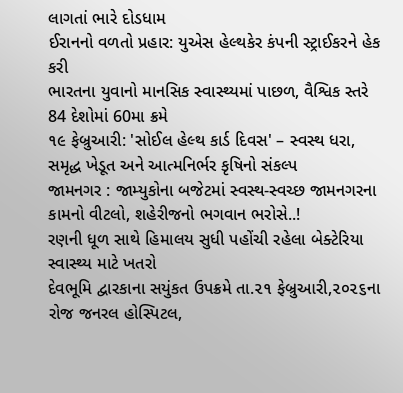લાગતાં ભારે દોડધામ
ઈરાનનો વળતો પ્રહાર: યુએસ હેલ્થકેર કંપની સ્ટ્રાઈકરને હેક કરી
ભારતના યુવાનો માનસિક સ્વાસ્થ્યમાં પાછળ, વૈશ્વિક સ્તરે 84 દેશોમાં 60મા ક્રમે
૧૯ ફેબ્રુઆરી: 'સોઈલ હેલ્થ કાર્ડ દિવસ' – સ્વસ્થ ધરા, સમૃદ્ધ ખેડૂત અને આત્મનિર્ભર કૃષિનો સંકલ્પ
જામનગર : જામ્યુકોના બજેટમાં સ્વસ્થ-સ્વચ્છ જામનગરના કામનો વીટલો, શહેરીજનો ભગવાન ભરોસે..!
રણની ધૂળ સાથે હિમાલય સુધી પહોંચી રહેલા બેક્ટેરિયા સ્વાસ્થ્ય માટે ખતરો
દેવભૂમિ દ્વારકાના સયુંકત ઉપક્રમે તા.૨૧ ફેબ્રુઆરી,૨૦૨૬ના રોજ જનરલ હોસ્પિટલ,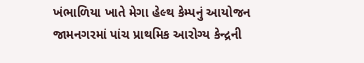ખંભાળિયા ખાતે મેગા હેલ્થ કેમ્પનું આયોજન
જામનગરમાં પાંચ પ્રાથમિક આરોગ્ય કેન્દ્રની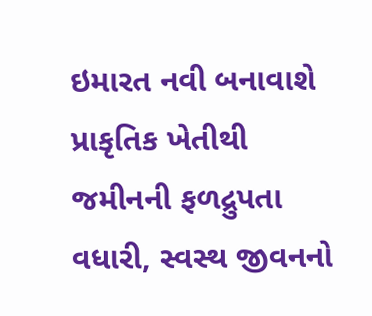ઇમારત નવી બનાવાશે
પ્રાકૃતિક ખેતીથી જમીનની ફળદ્રુપતા વધારી, સ્વસ્થ જીવનનો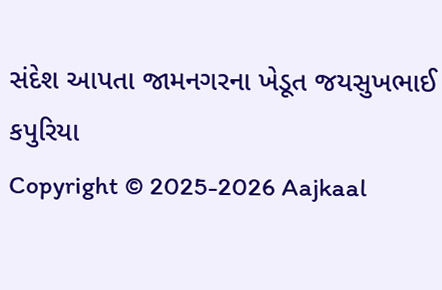સંદેશ આપતા જામનગરના ખેડૂત જયસુખભાઈ કપુરિયા
Copyright © 2025-2026 Aajkaal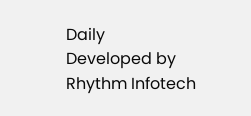Daily
Developed by Rhythm Infotech